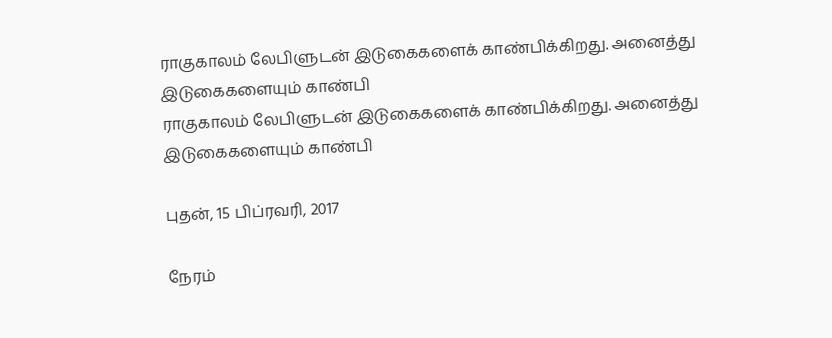ராகுகாலம் லேபிளுடன் இடுகைகளைக் காண்பிக்கிறது. அனைத்து இடுகைகளையும் காண்பி
ராகுகாலம் லேபிளுடன் இடுகைகளைக் காண்பிக்கிறது. அனைத்து இடுகைகளையும் காண்பி

புதன், 15 பிப்ரவரி, 2017

நேரம்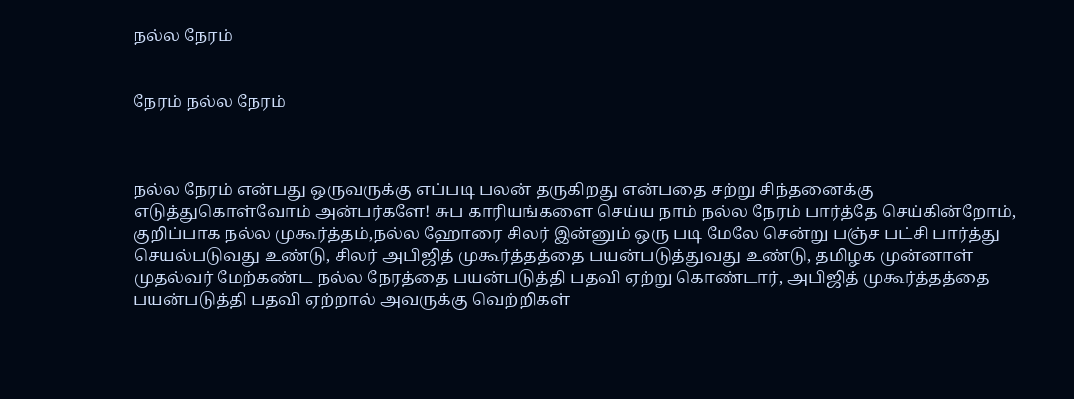நல்ல நேரம்


நேரம் நல்ல நேரம்



நல்ல நேரம் என்பது ஒருவருக்கு எப்படி பலன் தருகிறது என்பதை சற்று சிந்தனைக்கு எடுத்துகொள்வோம் அன்பர்களே! சுப காரியங்களை செய்ய நாம் நல்ல நேரம் பார்த்தே செய்கின்றோம், குறிப்பாக நல்ல முகூர்த்தம்,நல்ல ஹோரை சிலர் இன்னும் ஒரு படி மேலே சென்று பஞ்ச பட்சி பார்த்து செயல்படுவது உண்டு, சிலர் அபிஜித் முகூர்த்தத்தை பயன்படுத்துவது உண்டு, தமிழக முன்னாள் முதல்வர் மேற்கண்ட நல்ல நேரத்தை பயன்படுத்தி பதவி ஏற்று கொண்டார், அபிஜித் முகூர்த்தத்தை பயன்படுத்தி பதவி ஏற்றால் அவருக்கு வெற்றிகள்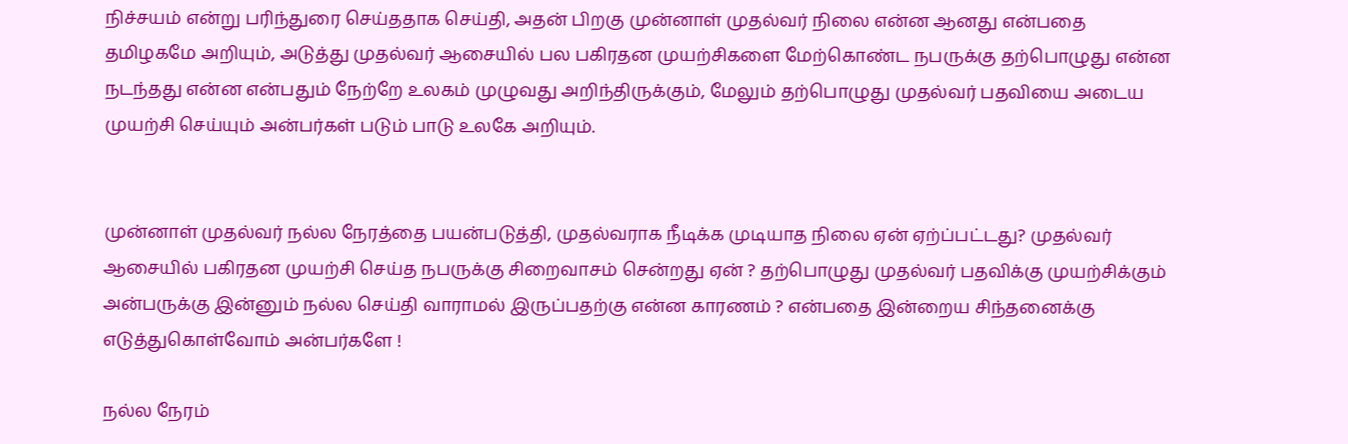நிச்சயம் என்று பரிந்துரை செய்ததாக செய்தி, அதன் பிறகு முன்னாள் முதல்வர் நிலை என்ன ஆனது என்பதை தமிழகமே அறியும், அடுத்து முதல்வர் ஆசையில் பல பகிரதன முயற்சிகளை மேற்கொண்ட நபருக்கு தற்பொழுது என்ன நடந்தது என்ன என்பதும் நேற்றே உலகம் முழுவது அறிந்திருக்கும், மேலும் தற்பொழுது முதல்வர் பதவியை அடைய முயற்சி செய்யும் அன்பர்கள் படும் பாடு உலகே அறியும்.


முன்னாள் முதல்வர் நல்ல நேரத்தை பயன்படுத்தி, முதல்வராக நீடிக்க முடியாத நிலை ஏன் ஏற்ப்பட்டது? முதல்வர் ஆசையில் பகிரதன முயற்சி செய்த நபருக்கு சிறைவாசம் சென்றது ஏன் ? தற்பொழுது முதல்வர் பதவிக்கு முயற்சிக்கும் அன்பருக்கு இன்னும் நல்ல செய்தி வாராமல் இருப்பதற்கு என்ன காரணம் ? என்பதை இன்றைய சிந்தனைக்கு எடுத்துகொள்வோம் அன்பர்களே !

நல்ல நேரம்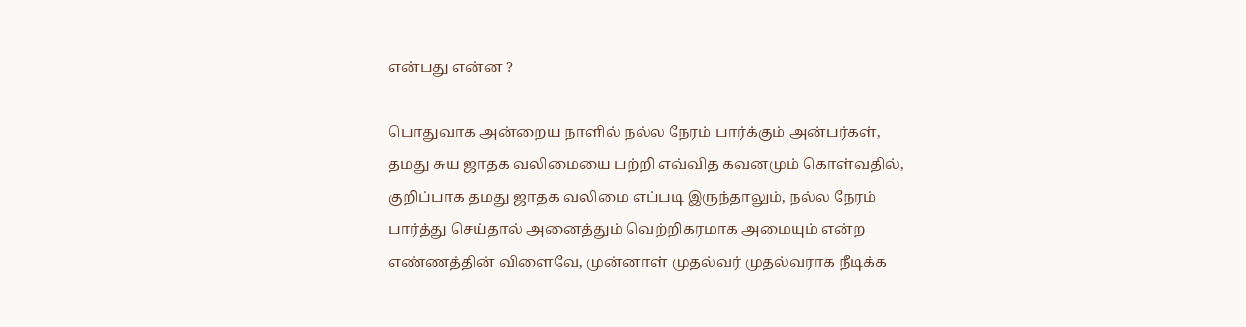என்பது என்ன ?

பொதுவாக அன்றைய நாளில் நல்ல நேரம் பார்க்கும் அன்பர்கள், தமது சுய ஜாதக வலிமையை பற்றி எவ்வித கவனமும் கொள்வதில், குறிப்பாக தமது ஜாதக வலிமை எப்படி இருந்தாலும், நல்ல நேரம் பார்த்து செய்தால் அனைத்தும் வெற்றிகரமாக அமையும் என்ற எண்ணத்தின் விளைவே, முன்னாள் முதல்வர் முதல்வராக நீடிக்க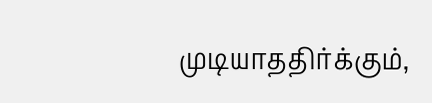முடியாததிர்க்கும்,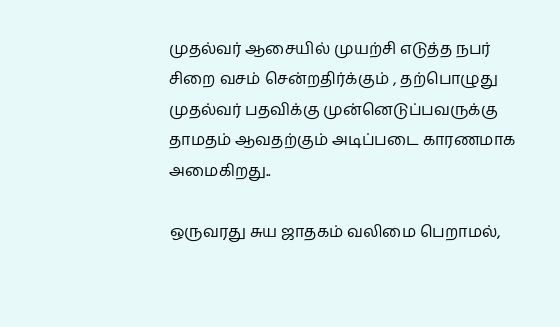முதல்வர் ஆசையில் முயற்சி எடுத்த நபர் சிறை வசம் சென்றதிர்க்கும் , தற்பொழுது முதல்வர் பதவிக்கு முன்னெடுப்பவருக்கு தாமதம் ஆவதற்கும் அடிப்படை காரணமாக அமைகிறது..

ஒருவரது சுய ஜாதகம் வலிமை பெறாமல்,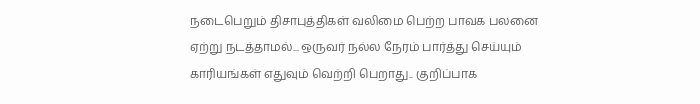நடைபெறும் திசாபுத்திகள் வலிமை பெற்ற பாவக பலனை ஏற்று நடத்தாமல்... ஒருவர் நல்ல நேரம் பார்த்து செய்யும் காரியங்கள் எதுவும் வெற்றி பெறாது.. குறிப்பாக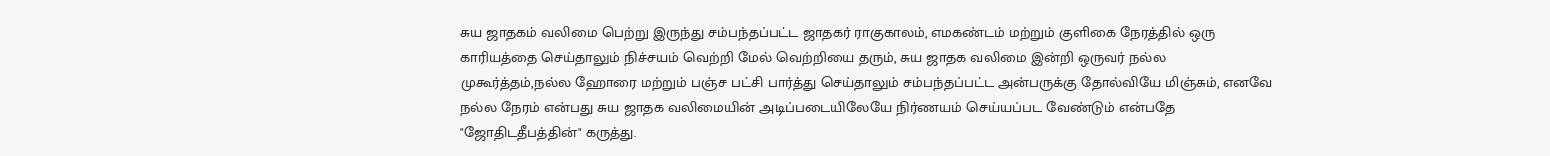சுய ஜாதகம் வலிமை பெற்று இருந்து சம்பந்தப்பட்ட ஜாதகர் ராகுகாலம், எமகண்டம் மற்றும் குளிகை நேரத்தில் ஒரு காரியத்தை செய்தாலும் நிச்சயம் வெற்றி மேல் வெற்றியை தரும், சுய ஜாதக வலிமை இன்றி ஒருவர் நல்ல முகூர்த்தம்,நல்ல ஹோரை மற்றும் பஞ்ச பட்சி பார்த்து செய்தாலும் சம்பந்தப்பட்ட அன்பருக்கு தோல்வியே மிஞ்சும், எனவே நல்ல நேரம் என்பது சுய ஜாதக வலிமையின் அடிப்படையிலேயே நிர்ணயம் செய்யப்பட வேண்டும் என்பதே "ஜோதிடதீபத்தின்" கருத்து.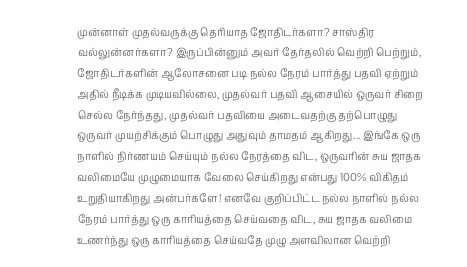முன்னாள் முதல்வருக்கு தெரியாத ஜோதிடர்களா? சாஸ்திர வல்லுன்னர்களா? இருப்பின்னும் அவர் தேர்தலில் வெற்றி பெற்றும், ஜோதிடர்களின் ஆலோசனை படி நல்ல நேரம் பார்த்து பதவி ஏற்றும் அதில் நீடிக்க முடியவில்லை, முதல்வர் பதவி ஆசையில் ஒருவர் சிறை செல்ல நேர்ந்தது, முதல்வர் பதவியை அடைவதற்கு தற்பொழுது ஒருவர் முயற்சிக்கும் பொழுது அதுவும் தாமதம் ஆகிறது... இங்கே ஒரு நாளில் நிர்ணயம் செய்யும் நல்ல நேரத்தை விட, ஒருவரின் சுய ஜாதக வலிமையே முழுமையாக வேலை செய்கிறது என்பது 100% விகிதம் உறுதியாகிறது அன்பர்களே! எனவே குறிப்பிட்ட நல்ல நாளில் நல்ல நேரம் பார்த்து ஒரு காரியத்தை செய்வதை விட, சுய ஜாதக வலிமை உணர்ந்து ஒரு காரியத்தை செய்வதே முழு அளவிலான வெற்றி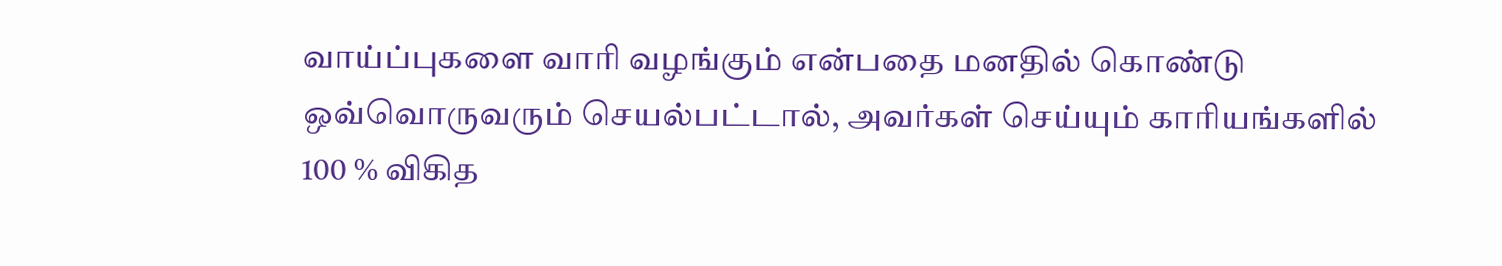வாய்ப்புகளை வாரி வழங்கும் என்பதை மனதில் கொண்டு ஒவ்வொருவரும் செயல்பட்டால், அவர்கள் செய்யும் காரியங்களில் 100 % விகித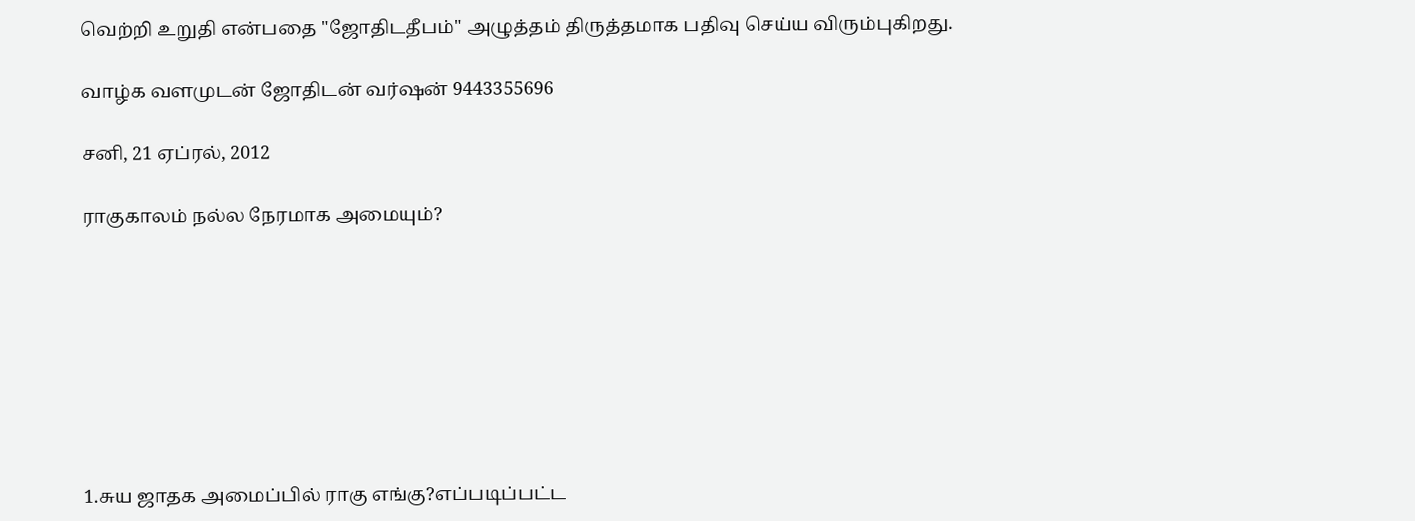வெற்றி உறுதி என்பதை "ஜோதிடதீபம்" அழுத்தம் திருத்தமாக பதிவு செய்ய விரும்புகிறது.

வாழ்க வளமுடன் ஜோதிடன் வர்ஷன் 9443355696

சனி, 21 ஏப்ரல், 2012

ராகுகாலம் நல்ல நேரமாக அமையும்?








1.சுய ஜாதக அமைப்பில் ராகு எங்கு?எப்படிப்பட்ட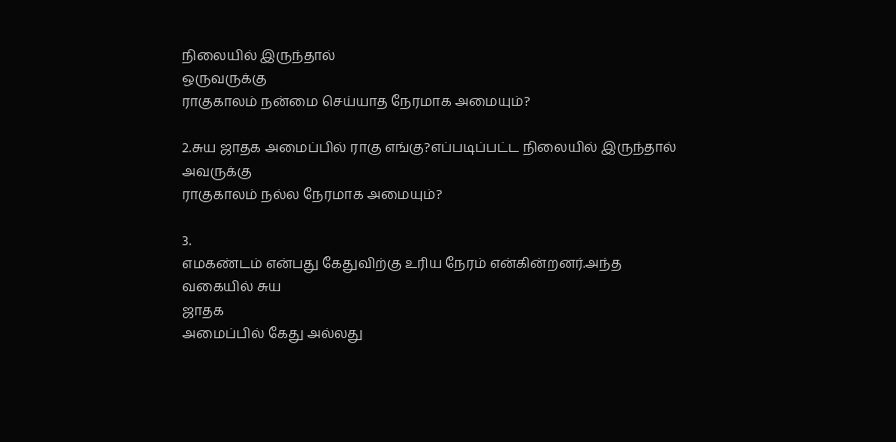நிலையில் இருந்தால்
ஒருவருக்கு
ராகுகாலம் நன்மை செய்யாத நேரமாக அமையும்?

2.சுய ஜாதக அமைப்பில் ராகு எங்கு?எப்படிப்பட்ட நிலையில் இருந்தால்
அவருக்கு
ராகுகாலம் நல்ல நேரமாக அமையும்?

3.
எமகண்டம் என்பது கேதுவிற்கு உரிய நேரம் என்கின்றனர்.அந்த வகையில் சுய
ஜாதக
அமைப்பில் கேது அல்லது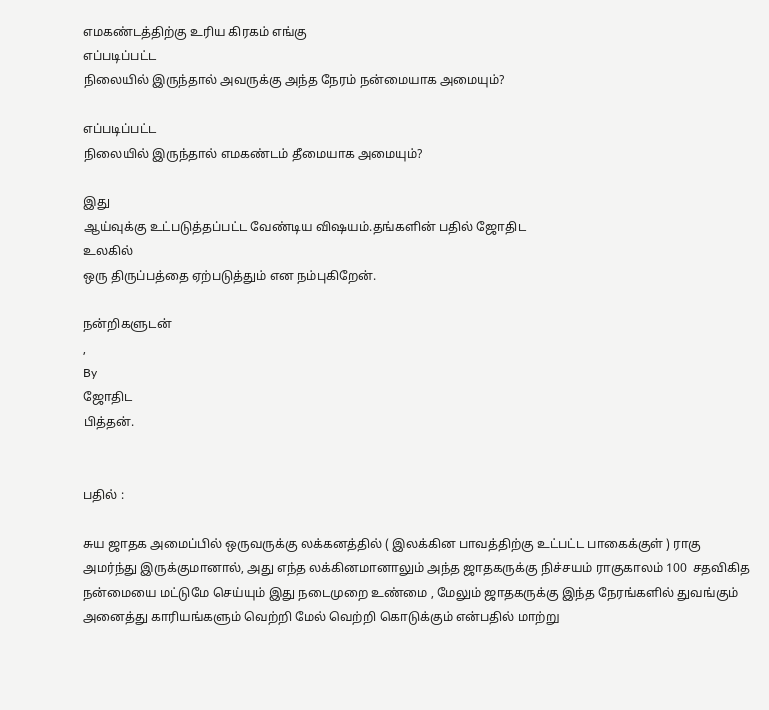எமகண்டத்திற்கு உரிய கிரகம் எங்கு
எப்படிப்பட்ட
நிலையில் இருந்தால் அவருக்கு அந்த நேரம் நன்மையாக அமையும்?

எப்படிப்பட்ட
நிலையில் இருந்தால் எமகண்டம் தீமையாக அமையும்?

இது
ஆய்வுக்கு உட்படுத்தப்பட்ட வேண்டிய விஷயம்.தங்களின் பதில் ஜோதிட
உலகில்
ஒரு திருப்பத்தை ஏற்படுத்தும் என நம்புகிறேன்.

நன்றிகளுடன்
,
By
ஜோதிட
பித்தன்.


பதில் :

சுய ஜாதக அமைப்பில் ஒருவருக்கு லக்கனத்தில் ( இலக்கின பாவத்திற்கு உட்பட்ட பாகைக்குள் ) ராகு அமர்ந்து இருக்குமானால், அது எந்த லக்கினமானாலும் அந்த ஜாதகருக்கு நிச்சயம் ராகுகாலம் 100  சதவிகித நன்மையை மட்டுமே செய்யும் இது நடைமுறை உண்மை , மேலும் ஜாதகருக்கு இந்த நேரங்களில் துவங்கும் அனைத்து காரியங்களும் வெற்றி மேல் வெற்றி கொடுக்கும் என்பதில் மாற்று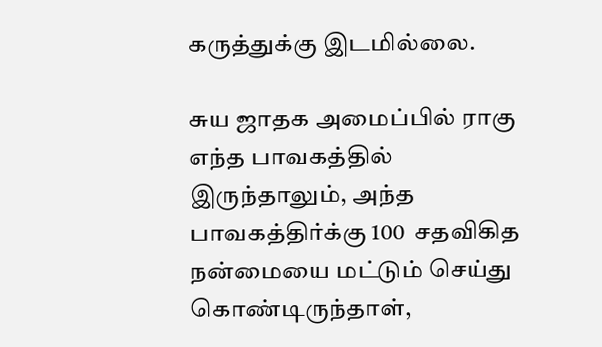கருத்துக்கு இடமில்லை.

சுய ஜாதக அமைப்பில் ராகு எந்த பாவகத்தில் இருந்தாலும், அந்த பாவகத்திர்க்கு 100  சதவிகித நன்மையை மட்டும் செய்து கொண்டிருந்தாள்,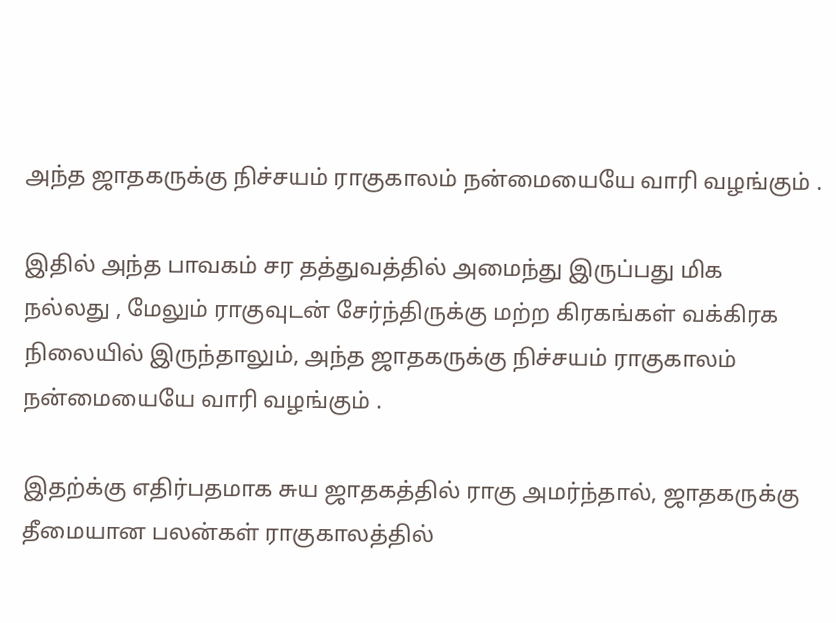அந்த ஜாதகருக்கு நிச்சயம் ராகுகாலம் நன்மையையே வாரி வழங்கும் .

இதில் அந்த பாவகம் சர தத்துவத்தில் அமைந்து இருப்பது மிக
நல்லது , மேலும் ராகுவுடன் சேர்ந்திருக்கு மற்ற கிரகங்கள் வக்கிரக நிலையில் இருந்தாலும், அந்த ஜாதகருக்கு நிச்சயம் ராகுகாலம் நன்மையையே வாரி வழங்கும் .

இதற்க்கு எதிர்பதமாக சுய ஜாதகத்தில் ராகு அமர்ந்தால், ஜாதகருக்கு தீமையான பலன்கள் ராகுகாலத்தில்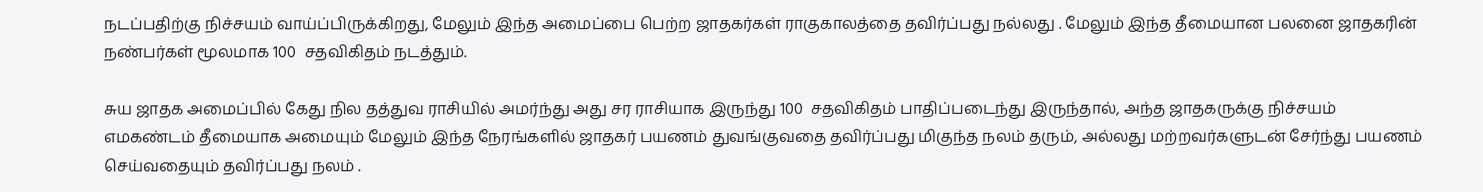நடப்பதிற்கு நிச்சயம் வாய்ப்பிருக்கிறது, மேலும் இந்த அமைப்பை பெற்ற ஜாதகர்கள் ராகுகாலத்தை தவிர்ப்பது நல்லது . மேலும் இந்த தீமையான பலனை ஜாதகரின் நண்பர்கள் மூலமாக 100  சதவிகிதம் நடத்தும்.

சுய ஜாதக அமைப்பில் கேது நில தத்துவ ராசியில் அமர்ந்து அது சர ராசியாக இருந்து 100  சதவிகிதம் பாதிப்படைந்து இருந்தால், அந்த ஜாதகருக்கு நிச்சயம் எமகண்டம் தீமையாக அமையும் மேலும் இந்த நேரங்களில் ஜாதகர் பயணம் துவங்குவதை தவிர்ப்பது மிகுந்த நலம் தரும், அல்லது மற்றவர்களுடன் சேர்ந்து பயணம் செய்வதையும் தவிர்ப்பது நலம் .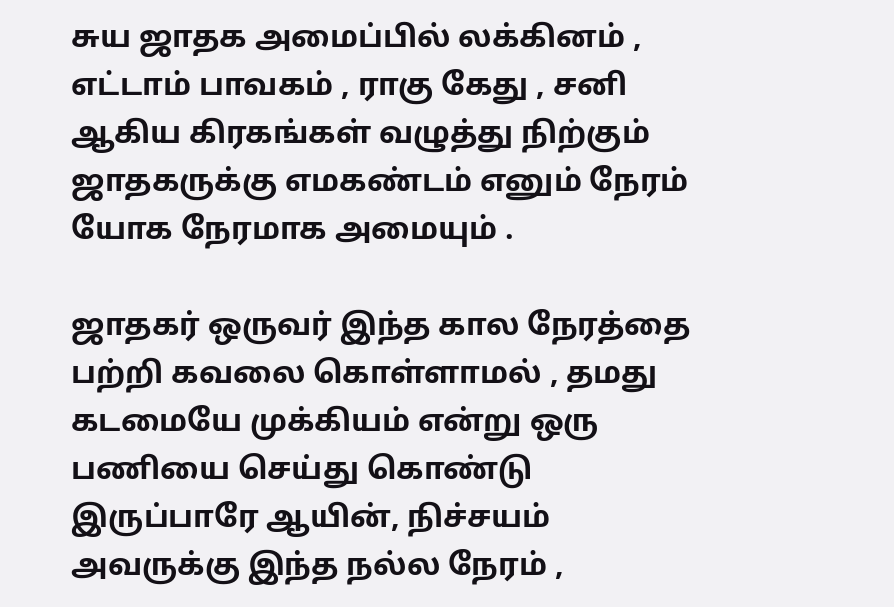சுய ஜாதக அமைப்பில் லக்கினம் , எட்டாம் பாவகம் , ராகு கேது , சனி ஆகிய கிரகங்கள் வழுத்து நிற்கும் ஜாதகருக்கு எமகண்டம் எனும் நேரம் யோக நேரமாக அமையும் .

ஜாதகர் ஒருவர் இந்த கால நேரத்தை பற்றி கவலை கொள்ளாமல் , தமது கடமையே முக்கியம் என்று ஒரு பணியை செய்து கொண்டு இருப்பாரே ஆயின், நிச்சயம் அவருக்கு இந்த நல்ல நேரம் ,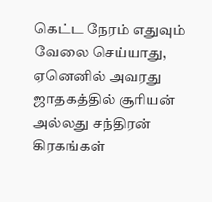கெட்ட நேரம் எதுவும் வேலை செய்யாது, ஏனெனில் அவரது ஜாதகத்தில் சூரியன் அல்லது சந்திரன்  கிரகங்கள்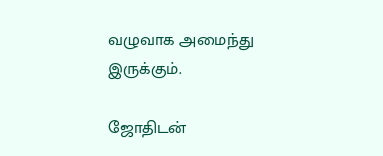வழுவாக அமைந்து இருக்கும்.

ஜோதிடன்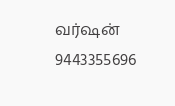வர்ஷன்
9443355696